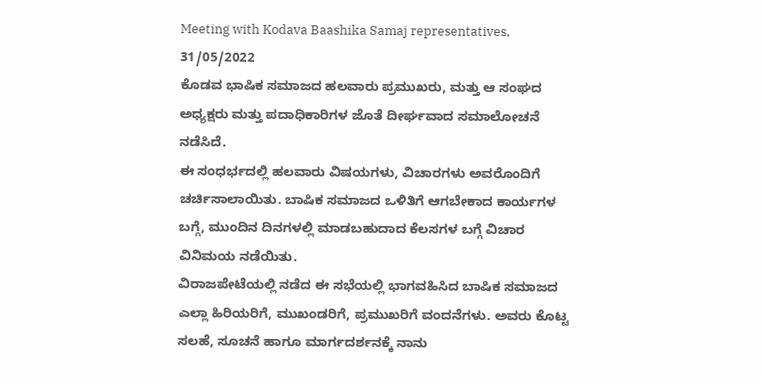Meeting with Kodava Baashika Samaj representatives, 31/05/2022
ಕೊಡವ ಭಾಷಿಕ ಸಮಾಜದ ಹಲವಾರು ಪ್ರಮುಖರು, ಮತ್ತು ಆ ಸಂಘದ ಅಧ್ಯಕ್ಷರು ಮತ್ತು ಪದಾಧಿಕಾರಿಗಳ ಜೊತೆ ದೀರ್ಘವಾದ ಸಮಾಲೋಚನೆ ನಡೆಸಿದೆ.
ಈ ಸಂಧರ್ಭದಲ್ಲಿ ಹಲವಾರು ವಿಷಯಗಳು, ವಿಚಾರಗಳು ಅವರೊಂದಿಗೆ ಚರ್ಚಿಸಾಲಾಯಿತು. ಬಾಷಿಕ ಸಮಾಜದ ಒಳಿತಿಗೆ ಆಗಬೇಕಾದ ಕಾರ್ಯಗಳ ಬಗ್ಗೆ, ಮುಂದಿನ ದಿನಗಳಲ್ಲಿ ಮಾಡಬಹುದಾದ ಕೆಲಸಗಳ ಬಗ್ಗೆ ವಿಚಾರ ವಿನಿಮಯ ನಡೆಯಿತು.
ವಿರಾಜಪೇಟೆಯಲ್ಲಿ ನಡೆದ ಈ ಸಭೆಯಲ್ಲಿ ಭಾಗವಹಿಸಿದ ಬಾಷಿಕ ಸಮಾಜದ ಎಲ್ಲಾ ಹಿರಿಯರಿಗೆ, ಮುಖಂಡರಿಗೆ, ಪ್ರಮುಖರಿಗೆ ವಂದನೆಗಳು. ಅವರು ಕೊಟ್ಟ ಸಲಹೆ, ಸೂಚನೆ ಹಾಗೂ ಮಾರ್ಗದರ್ಶನಕ್ಕೆ ನಾನು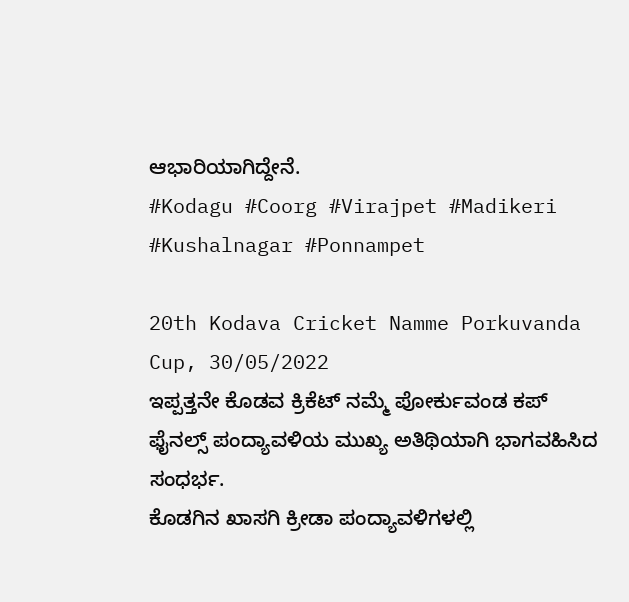ಆಭಾರಿಯಾಗಿದ್ದೇನೆ.
#Kodagu #Coorg #Virajpet #Madikeri #Kushalnagar #Ponnampet

20th Kodava Cricket Namme Porkuvanda Cup, 30/05/2022
ಇಪ್ಪತ್ತನೇ ಕೊಡವ ಕ್ರಿಕೆಟ್ ನಮ್ಮೆ ಪೋರ್ಕುವಂಡ ಕಪ್ ಫೈನಲ್ಸ್ ಪಂದ್ಯಾವಳಿಯ ಮುಖ್ಯ ಅತಿಥಿಯಾಗಿ ಭಾಗವಹಿಸಿದ ಸಂಧರ್ಭ.
ಕೊಡಗಿನ ಖಾಸಗಿ ಕ್ರೀಡಾ ಪಂದ್ಯಾವಳಿಗಳಲ್ಲಿ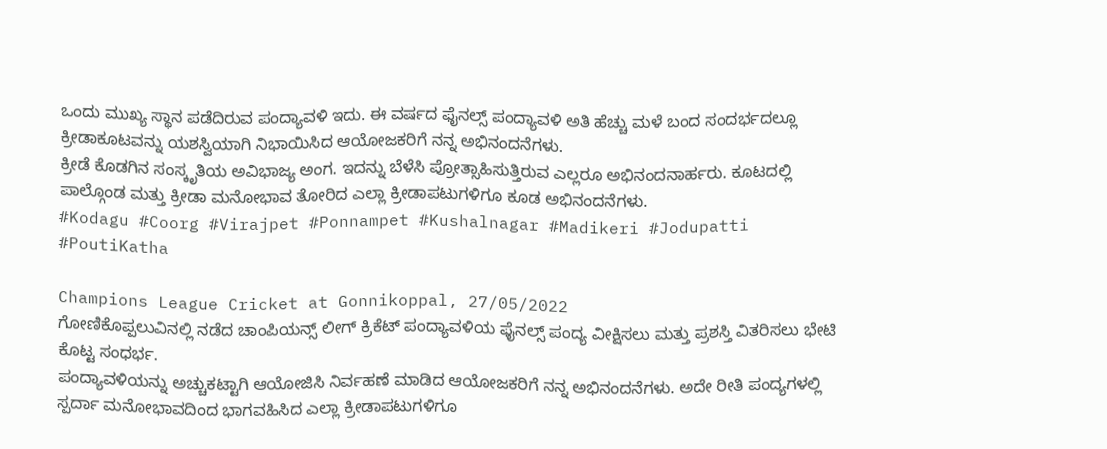ಒಂದು ಮುಖ್ಯ ಸ್ಥಾನ ಪಡೆದಿರುವ ಪಂದ್ಯಾವಳಿ ಇದು. ಈ ವರ್ಷದ ಫೈನಲ್ಸ್ ಪಂದ್ಯಾವಳಿ ಅತಿ ಹೆಚ್ಚು ಮಳೆ ಬಂದ ಸಂದರ್ಭದಲ್ಲೂ ಕ್ರೀಡಾಕೂಟವನ್ನು ಯಶಸ್ವಿಯಾಗಿ ನಿಭಾಯಿಸಿದ ಆಯೋಜಕರಿಗೆ ನನ್ನ ಅಭಿನಂದನೆಗಳು.
ಕ್ರೀಡೆ ಕೊಡಗಿನ ಸಂಸ್ಕೃತಿಯ ಅವಿಭಾಜ್ಯ ಅಂಗ. ಇದನ್ನು ಬೆಳೆಸಿ ಪ್ರೋತ್ಸಾಹಿಸುತ್ತಿರುವ ಎಲ್ಲರೂ ಅಭಿನಂದನಾರ್ಹರು. ಕೂಟದಲ್ಲಿ ಪಾಲ್ಗೊಂಡ ಮತ್ತು ಕ್ರೀಡಾ ಮನೋಭಾವ ತೋರಿದ ಎಲ್ಲಾ ಕ್ರೀಡಾಪಟುಗಳಿಗೂ ಕೂಡ ಅಭಿನಂದನೆಗಳು.
#Kodagu #Coorg #Virajpet #Ponnampet #Kushalnagar #Madikeri #Jodupatti #PoutiKatha

Champions League Cricket at Gonnikoppal, 27/05/2022
ಗೋಣಿಕೊಪ್ಪಲುವಿನಲ್ಲಿ ನಡೆದ ಚಾಂಪಿಯನ್ಸ್ ಲೀಗ್ ಕ್ರಿಕೆಟ್ ಪಂದ್ಯಾವಳಿಯ ಫೈನಲ್ಸ್ ಪಂದ್ಯ ವೀಕ್ಷಿಸಲು ಮತ್ತು ಪ್ರಶಸ್ತಿ ವಿತರಿಸಲು ಭೇಟಿ ಕೊಟ್ಟ ಸಂಧರ್ಭ.
ಪಂದ್ಯಾವಳಿಯನ್ನು ಅಚ್ಚುಕಟ್ಟಾಗಿ ಆಯೋಜಿಸಿ ನಿರ್ವಹಣೆ ಮಾಡಿದ ಆಯೋಜಕರಿಗೆ ನನ್ನ ಅಭಿನಂದನೆಗಳು. ಅದೇ ರೀತಿ ಪಂದ್ಯಗಳಲ್ಲಿ ಸ್ಪರ್ದಾ ಮನೋಭಾವದಿಂದ ಭಾಗವಹಿಸಿದ ಎಲ್ಲಾ ಕ್ರೀಡಾಪಟುಗಳಿಗೂ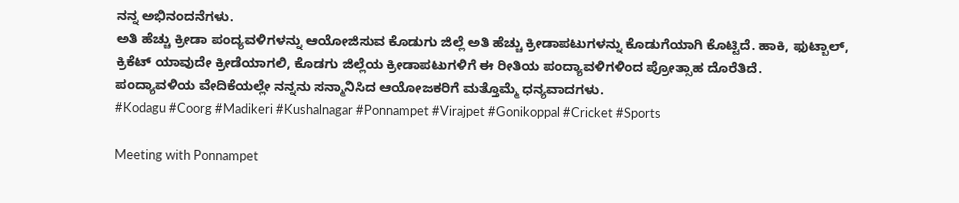ನನ್ನ ಅಭಿನಂದನೆಗಳು.
ಅತಿ ಹೆಚ್ಚು ಕ್ರೀಡಾ ಪಂದ್ಯವಳಿಗಳನ್ನು ಆಯೋಜಿಸುವ ಕೊಡುಗು ಜಿಲ್ಲೆ ಅತಿ ಹೆಚ್ಚು ಕ್ರೀಡಾಪಟುಗಳನ್ನು ಕೊಡುಗೆಯಾಗಿ ಕೊಟ್ಟಿದೆ. ಹಾಕಿ, ಫುಟ್ಬಾಲ್, ಕ್ರಿಕೆಟ್ ಯಾವುದೇ ಕ್ರೀಡೆಯಾಗಲಿ, ಕೊಡಗು ಜಿಲ್ಲೆಯ ಕ್ರೀಡಾಪಟುಗಳಿಗೆ ಈ ರೀತಿಯ ಪಂದ್ಯಾವಳಿಗಳಿಂದ ಪ್ರೋತ್ಸಾಹ ದೊರೆತಿದೆ.
ಪಂದ್ಯಾವಳಿಯ ವೇದಿಕೆಯಲ್ಲೇ ನನ್ನನು ಸನ್ಮಾನಿಸಿದ ಆಯೋಜಕರಿಗೆ ಮತ್ತೊಮ್ಮೆ ಧನ್ಯವಾದಗಳು.
#Kodagu #Coorg #Madikeri #Kushalnagar #Ponnampet #Virajpet #Gonikoppal #Cricket #Sports

Meeting with Ponnampet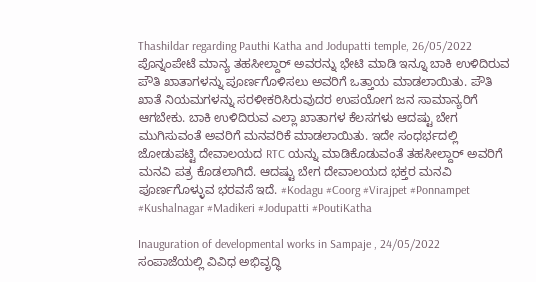Thashildar regarding Pauthi Katha and Jodupatti temple, 26/05/2022
ಪೊನ್ನಂಪೇಟೆ ಮಾನ್ಯ ತಹಸೀಲ್ದಾರ್ ಅವರನ್ನು ಭೇಟಿ ಮಾಡಿ ಇನ್ನೂ ಬಾಕಿ ಉಳಿದಿರುವ ಪೌತಿ ಖಾತಾಗಳನ್ನು ಪೂರ್ಣಗೊಳಿಸಲು ಅವರಿಗೆ ಒತ್ತಾಯ ಮಾಡಲಾಯಿತು. ಪೌತಿ ಖಾತೆ ನಿಯಮಗಳನ್ನು ಸರಳೀಕರಿಸಿರುವುದರ ಉಪಯೋಗ ಜನ ಸಾಮಾನ್ಯರಿಗೆ ಆಗಬೇಕು. ಬಾಕಿ ಉಳಿದಿರುವ ಎಲ್ಲಾ ಖಾತಾಗಳ ಕೆಲಸಗಳು ಆದಷ್ಟು ಬೇಗ ಮುಗಿಸುವಂತೆ ಅವರಿಗೆ ಮನವರಿಕೆ ಮಾಡಲಾಯಿತು. ಇದೇ ಸಂಧರ್ಭದಲ್ಲಿ ಜೋಡುಪಟ್ಟಿ ದೇವಾಲಯದ RTC ಯನ್ನು ಮಾಡಿಕೊಡುವಂತೆ ತಹಸೀಲ್ದಾರ್ ಅವರಿಗೆ ಮನವಿ ಪತ್ರ ಕೊಡಲಾಗಿದೆ. ಆದಷ್ಟು ಬೇಗ ದೇವಾಲಯದ ಭಕ್ತರ ಮನವಿ ಪೂರ್ಣಗೊಳ್ಳುವ ಭರವಸೆ ಇದೆ. #Kodagu #Coorg #Virajpet #Ponnampet #Kushalnagar #Madikeri #Jodupatti #PoutiKatha

Inauguration of developmental works in Sampaje , 24/05/2022
ಸಂಪಾಜೆಯಲ್ಲಿ ವಿವಿಧ ಅಭಿವೃದ್ಧಿ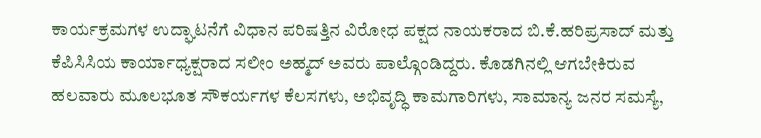ಕಾರ್ಯಕ್ರಮಗಳ ಉದ್ಘಾಟನೆಗೆ ವಿಧಾನ ಪರಿಷತ್ತಿನ ವಿರೋಧ ಪಕ್ಷದ ನಾಯಕರಾದ ಬಿ.ಕೆ.ಹರಿಪ್ರಸಾದ್ ಮತ್ತು ಕೆಪಿಸಿಸಿಯ ಕಾರ್ಯಾಧ್ಯಕ್ಷರಾದ ಸಲೀಂ ಅಹ್ಮದ್ ಅವರು ಪಾಲ್ಗೊಂಡಿದ್ದರು. ಕೊಡಗಿನಲ್ಲಿ ಆಗಬೇಕಿರುವ ಹಲವಾರು ಮೂಲಭೂತ ಸೌಕರ್ಯಗಳ ಕೆಲಸಗಳು, ಅಭಿವೃದ್ಧಿ ಕಾಮಗಾರಿಗಳು, ಸಾಮಾನ್ಯ ಜನರ ಸಮಸ್ಯೆ,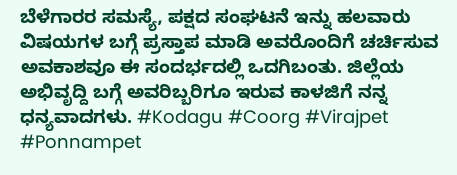ಬೆಳೆಗಾರರ ಸಮಸ್ಯೆ, ಪಕ್ಷದ ಸಂಘಟನೆ ಇನ್ನು ಹಲವಾರು ವಿಷಯಗಳ ಬಗ್ಗೆ ಪ್ರಸ್ತಾಪ ಮಾಡಿ ಅವರೊಂದಿಗೆ ಚರ್ಚಿಸುವ ಅವಕಾಶವೂ ಈ ಸಂದರ್ಭದಲ್ಲಿ ಒದಗಿಬಂತು. ಜಿಲ್ಲೆಯ ಅಭಿವೃದ್ದಿ ಬಗ್ಗೆ ಅವರಿಬ್ಬರಿಗೂ ಇರುವ ಕಾಳಜಿಗೆ ನನ್ನ ಧನ್ಯವಾದಗಳು. #Kodagu #Coorg #Virajpet #Ponnampet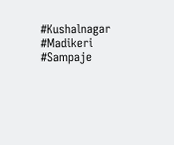#Kushalnagar #Madikeri #Sampaje